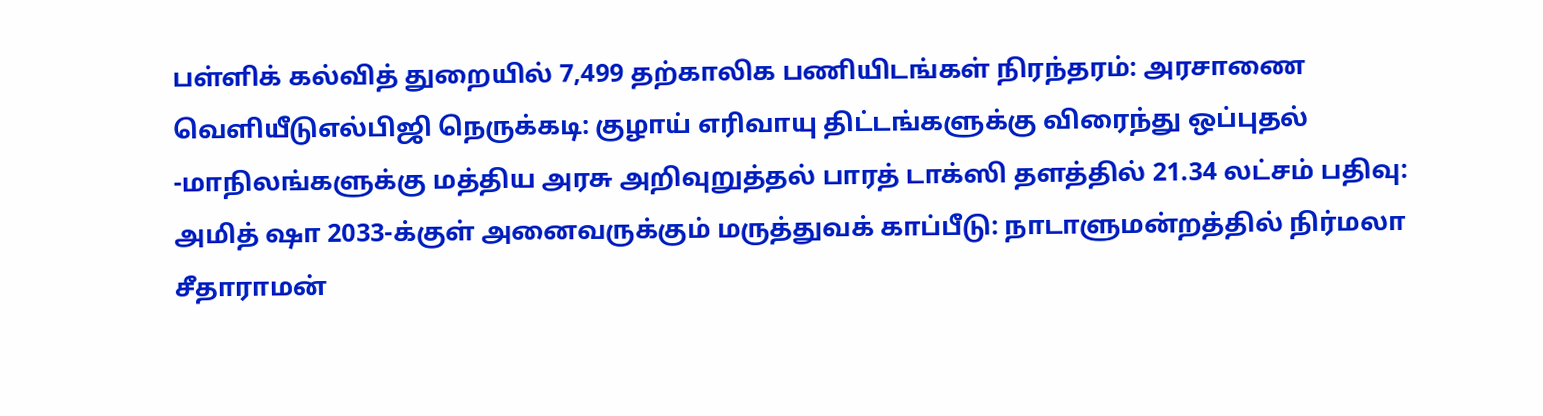பள்ளிக் கல்வித் துறையில் 7,499 தற்காலிக பணியிடங்கள் நிரந்தரம்: அரசாணை வெளியீடுஎல்பிஜி நெருக்கடி: குழாய் எரிவாயு திட்டங்களுக்கு விரைந்து ஒப்புதல் -மாநிலங்களுக்கு மத்திய அரசு அறிவுறுத்தல் பாரத் டாக்ஸி தளத்தில் 21.34 லட்சம் பதிவு: அமித் ஷா 2033-க்குள் அனைவருக்கும் மருத்துவக் காப்பீடு: நாடாளுமன்றத்தில் நிர்மலா சீதாராமன்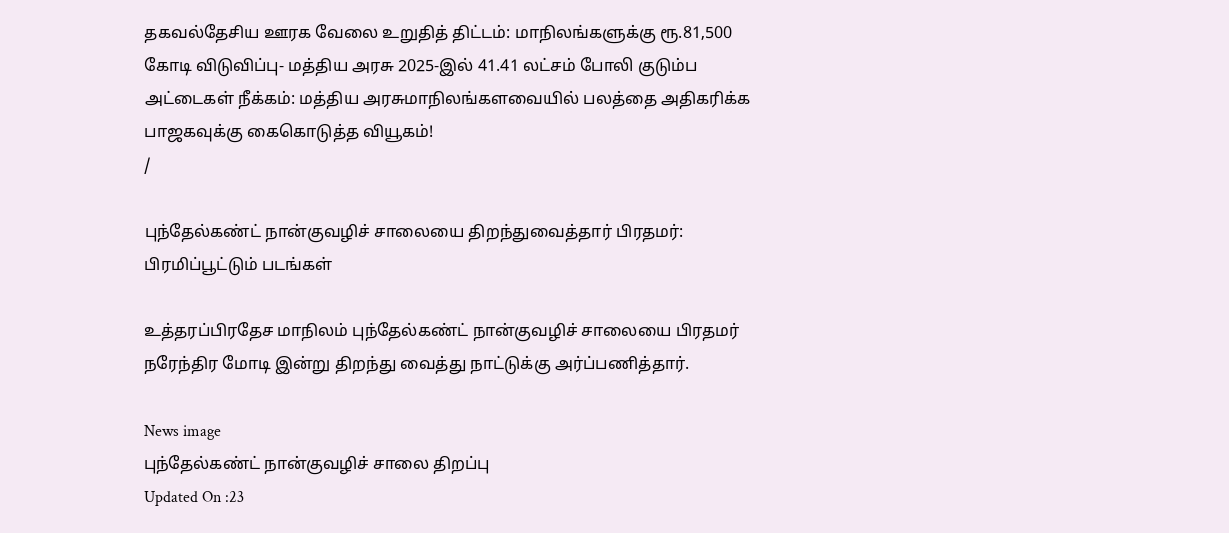தகவல்தேசிய ஊரக வேலை உறுதித் திட்டம்: மாநிலங்களுக்கு ரூ.81,500 கோடி விடுவிப்பு- மத்திய அரசு 2025-இல் 41.41 லட்சம் போலி குடும்ப அட்டைகள் நீக்கம்: மத்திய அரசுமாநிலங்களவையில் பலத்தை அதிகரிக்க பாஜகவுக்கு கைகொடுத்த வியூகம்!
/

புந்தேல்கண்ட் நான்குவழிச் சாலையை திறந்துவைத்தார் பிரதமர்: பிரமிப்பூட்டும் படங்கள்

உத்தரப்பிரதேச மாநிலம் புந்தேல்கண்ட் நான்குவழிச் சாலையை பிரதமர் நரேந்திர மோடி இன்று திறந்து வைத்து நாட்டுக்கு அர்ப்பணித்தார்.

News image
புந்தேல்கண்ட் நான்குவழிச் சாலை திறப்பு
Updated On :23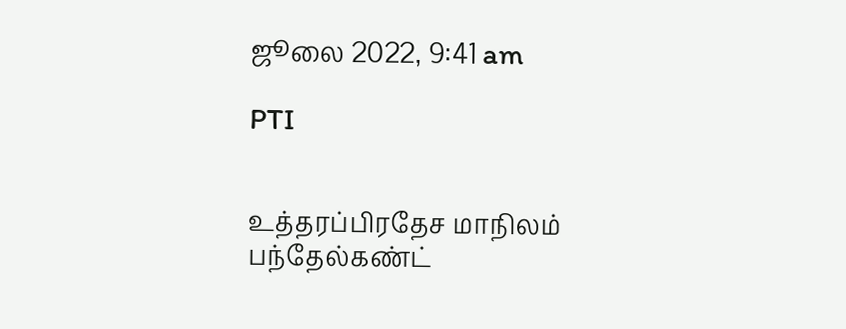ஜூலை 2022, 9:41 am

PTI


உத்தரப்பிரதேச மாநிலம் பந்தேல்கண்ட்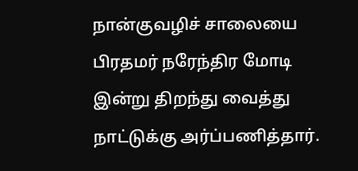நான்குவழிச் சாலையை பிரதமர் நரேந்திர மோடி இன்று திறந்து வைத்து நாட்டுக்கு அர்ப்பணித்தார்.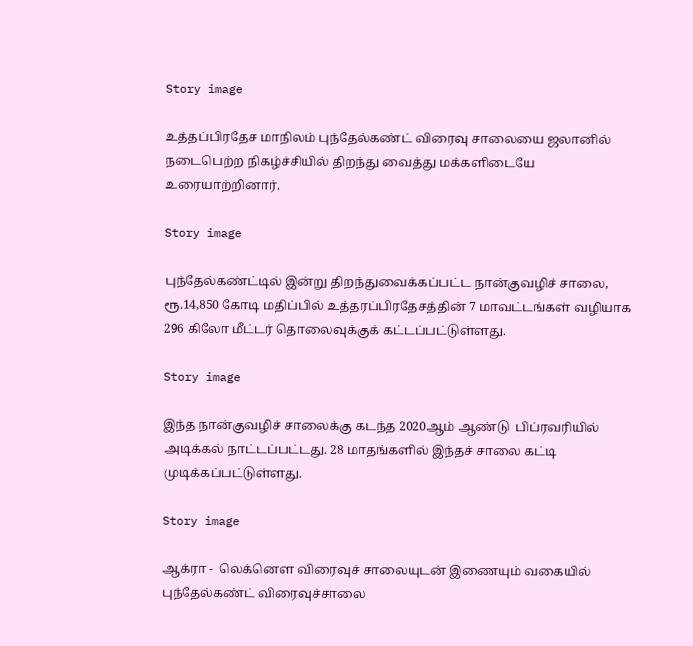Story image

உத்தப்பிரதேச மாநிலம் புந்தேல்கண்ட் விரைவு சாலையை ஜலானில் நடைபெற்ற நிகழ்ச்சியில் திறந்து வைத்து மக்களிடையே உரையாற்றினார்.

Story image

புந்தேல்கண்ட்டில் இன்று திறந்துவைக்கப்பட்ட நான்குவழிச் சாலை, ரூ.14,850 கோடி மதிப்பில் உத்தரப்பிரதேசத்தின் 7 மாவட்டங்கள் வழியாக 296 கிலோ மீட்டர் தொலைவுக்குக் கட்டப்பட்டுள்ளது.

Story image

இந்த நான்குவழிச் சாலைக்கு கடந்த 2020ஆம் ஆண்டு  பிப்ரவரியில் அடிக்கல் நாட்டப்பட்டது. 28 மாதங்களில் இந்தச் சாலை கட்டி முடிக்கப்பட்டுள்ளது.

Story image

ஆக்ரா -  லெக்னௌ விரைவுச் சாலையுடன் இணையும் வகையில் புந்தேல்கண்ட் விரைவுச்சாலை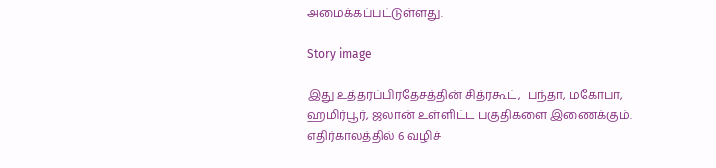அமைக்கப்பட்டுள்ளது.

Story image

இது உத்தரப்பிரதேசத்தின் சித்ரகூட்,  பந்தா, மகோபா, ஹமிர்பூர், ஜலான் உள்ளிட்ட பகுதிகளை இணைக்கும். எதிர்காலத்தில் 6 வழிச்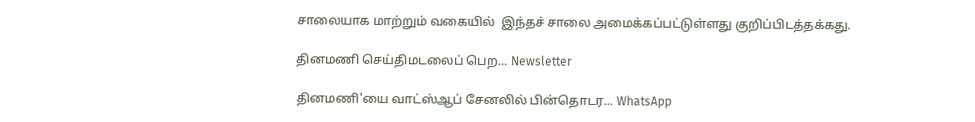சாலையாக மாற்றும் வகையில்  இந்தச் சாலை அமைக்கப்பட்டுள்ளது குறிப்பிடத்தக்கது.

தினமணி செய்திமடலைப் பெற... Newsletter

தினமணி'யை வாட்ஸ்ஆப் சேனலில் பின்தொடர... WhatsApp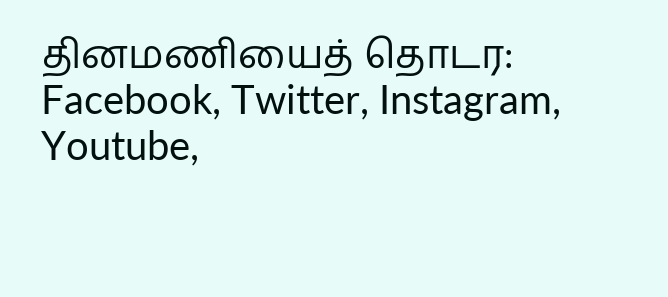தினமணியைத் தொடர: Facebook, Twitter, Instagram, Youtube,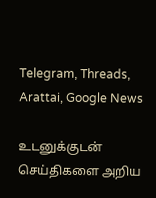Telegram, Threads, Arattai, Google News

உடனுக்குடன் செய்திகளை அறிய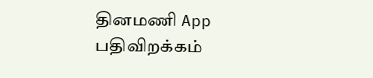தினமணி App பதிவிறக்கம்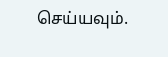செய்யவும்.